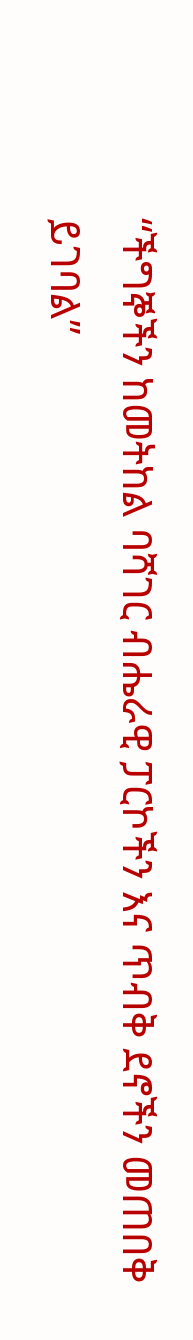“ችግኞችን ከመትከል ባሻገር ብሔራዊ ፓርኮችን እና ጥብቅ ደኖችን መጠበቅ ይገባል”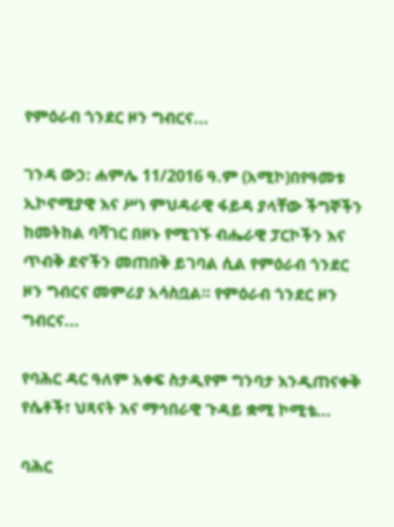የምዕራብ ጎንደር ዞን ግብርና...

ገንዳ ውኃ: ሐምሌ 11/2016 ዓ.ም (አሚኮ)በየዓመቱ ኢኮኖሚያዊ እና ሥነ ምህዳራዊ ፋይዳ ያላቸው ችግኞችን ከመትከል ባሻገር በዞኑ የሚገኙ ብሔራዊ ፓርኮችን እና ጥብቅ ደኖችን መጠበቅ ይገባል ሲል የምዕራብ ጎንደር ዞን ግብርና መምሪያ አሳስቧል። የምዕራብ ጎንደር ዞን ግብርና...

የባሕር ዳር ዓለም አቀፍ ስታዲየም ግንባታ እንዲጠናቀቅ የሴቶች፣ ህጻናት እና ማኅበራዊ ጉዳይ ቋሚ ኮሚቴ...

ባሕር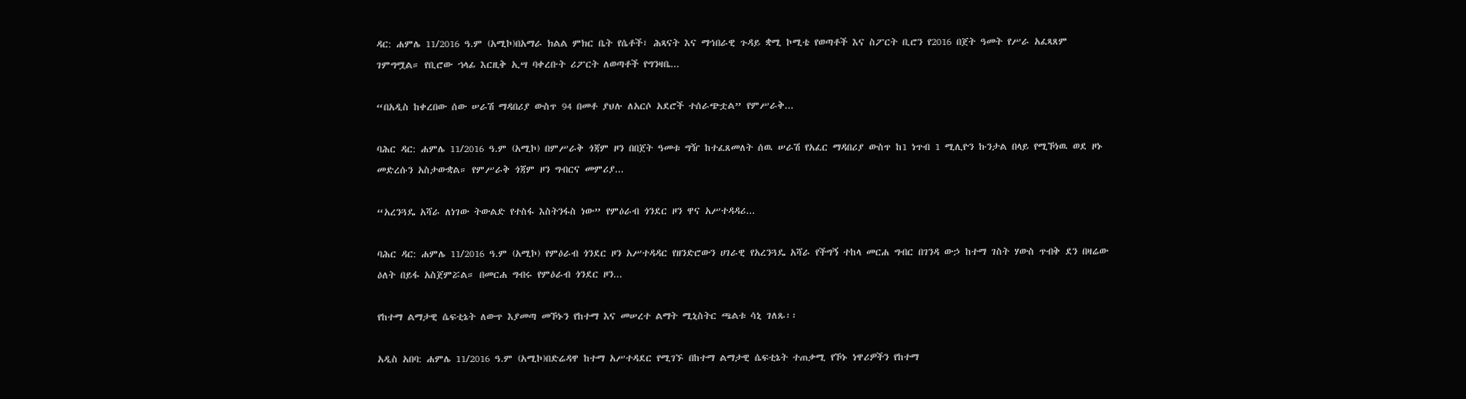ዳር: ሐምሌ 11/2016 ዓ.ም (አሚኮ)በአማራ ክልል ምክር ቤት የሴቶች፣ ሕጻናት እና ማኅበራዊ ጉዳይ ቋሚ ኮሚቴ የወጣቶች እና ስፖርት ቢሮን የ2016 በጀት ዓመት የሥራ አፈጻጸም ገምግሟል። የቢሮው ኀላፊ እርዚቅ ኢሣ ባቀረቡት ሪፖርት ለወጣቶች የግንዛቤ...

“በአዲስ ከቀረበው ሰው ሠራሽ ማዳበሪያ ውስጥ 94 በመቶ ያህሉ ለአርሶ አደሮች ተሰራጭቷል” የምሥራቅ...

ባሕር ዳር: ሐምሌ 11/2016 ዓ.ም (አሚኮ) በምሥራቅ ጎጃም ዞን በበጀት ዓመቱ ግዥ ከተፈጸመለት ሰዉ ሠራሽ የአፈር ማዳበሪያ ውስጥ ከ1 ነጥብ 1 ሚሊዮን ኩንታል በላይ የሚኾነዉ ወደ ዞኑ መድረሱን አስታውቋል። የምሥራቅ ጎጃም ዞን ግብርና መምሪያ...

“አረንጓዴ አሻራ ለነገው ትውልድ የተስፋ እስትንፋስ ነው” የምዕራብ ጎንደር ዞን ዋና አሥተዳዳሪ...

ባሕር ዳር: ሐምሌ 11/2016 ዓ.ም (አሚኮ) የምዕራብ ጎንደር ዞን አሥተዳዳር የዘንድሮውን ሀገራዊ የአረንጓዴ አሻራ የችግኝ ተከላ መርሐ ግብር በገንዳ ውኃ ከተማ ገስት ሃውስ ጥብቅ ደን በዛሬው ዕለት በይፋ አስጀምሯል። በመርሐ ግብሩ የምዕራብ ጎንደር ዞን...

የከተማ ልማታዊ ሴፍቲኔት ለውጥ እያመጣ መኾኑን የከተማ እና መሠረተ ልማት ሚኒስትር ጫልቱ ሳኒ ገለጹ፡፡

አዲስ አበባ: ሐምሌ 11/2016 ዓ.ም (አሚኮ)በድሬዳዋ ከተማ አሥተዳደር የሚገኙ በከተማ ልማታዊ ሴፍቲኔት ተጠቃሚ የኾኑ ነዋሪዎችን የከተማ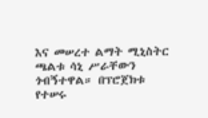እና መሠረተ ልማት ሚኒስትር ጫልቱ ሳኒ ሥራቸውን ጎብኝተዋል። በፕሮጀክቱ የተሠሩ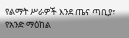የልማት ሥራዎች እንደ ጤና ጣቢያ፣ የአንድ ማዕከል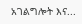አገልግሎት እና...